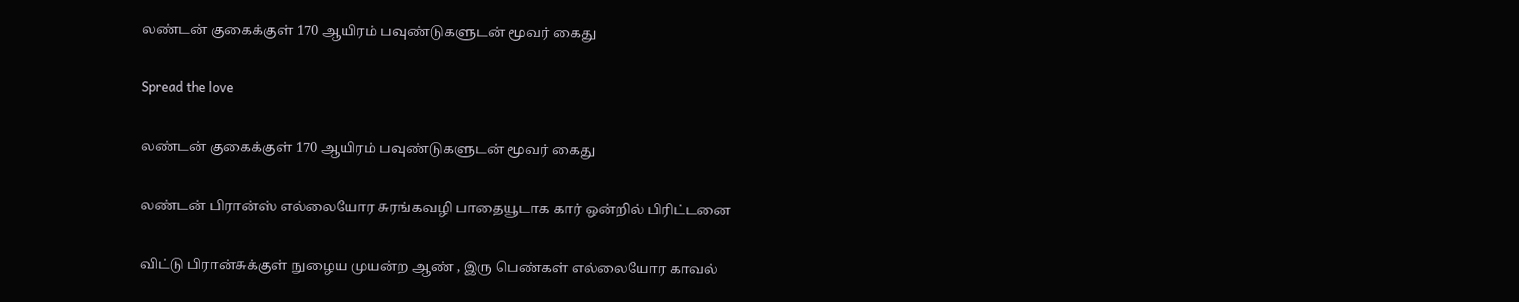லண்டன் குகைக்குள் 170 ஆயிரம் பவுண்டுகளுடன் மூவர் கைது

Spread the love

லண்டன் குகைக்குள் 170 ஆயிரம் பவுண்டுகளுடன் மூவர் கைது

லண்டன் பிரான்ஸ் எல்லையோர சுரங்கவழி பாதையூடாக கார் ஒன்றில் பிரிட்டனை

விட்டு பிரான்சுக்குள் நுழைய முயன்ற ஆண் , இரு பெண்கள் எல்லையோர காவல்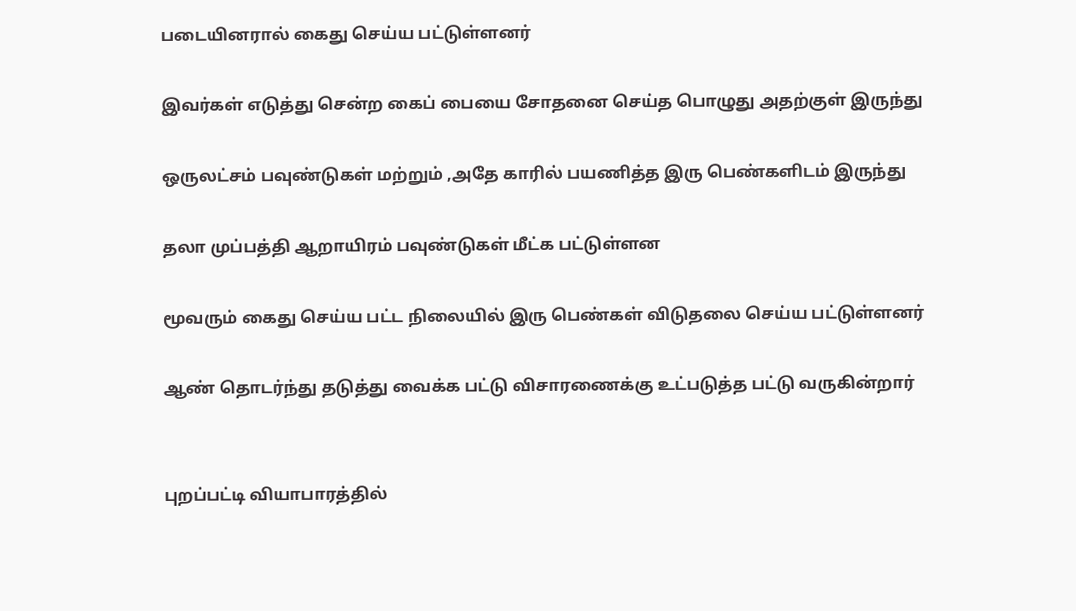படையினரால் கைது செய்ய பட்டுள்ளனர்

இவர்கள் எடுத்து சென்ற கைப் பையை சோதனை செய்த பொழுது அதற்குள் இருந்து

ஒருலட்சம் பவுண்டுகள் மற்றும் ,அதே காரில் பயணித்த இரு பெண்களிடம் இருந்து

தலா முப்பத்தி ஆறாயிரம் பவுண்டுகள் மீட்க பட்டுள்ளன

மூவரும் கைது செய்ய பட்ட நிலையில் இரு பெண்கள் விடுதலை செய்ய பட்டுள்ளனர்

ஆண் தொடர்ந்து தடுத்து வைக்க பட்டு விசாரணைக்கு உட்படுத்த பட்டு வருகின்றார்


புறப்பட்டி வியாபாரத்தில்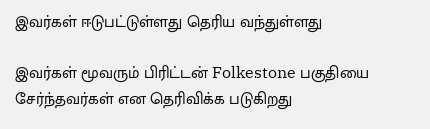இவர்கள் ஈடுபட்டுள்ளது தெரிய வந்துள்ளது

இவர்கள் மூவரும் பிரிட்டன் Folkestone பகுதியை சேர்ந்தவர்கள் என தெரிவிக்க படுகிறது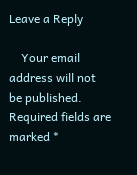Leave a Reply

    Your email address will not be published. Required fields are marked *